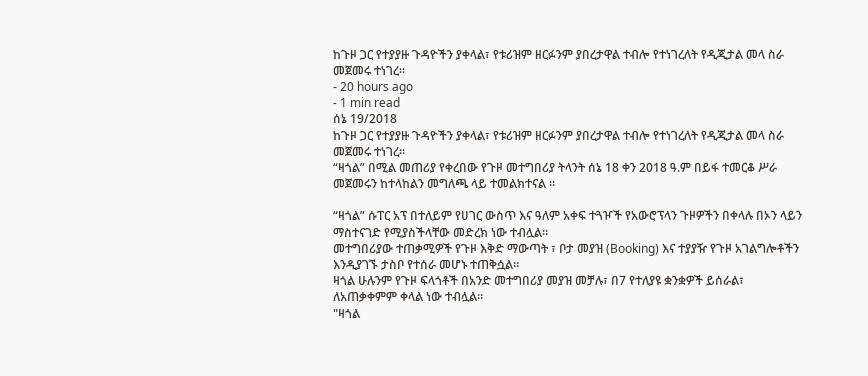ከጉዞ ጋር የተያያዙ ጉዳዮችን ያቀላል፣ የቱሪዝም ዘርፉንም ያበረታዋል ተብሎ የተነገረለት የዲጂታል መላ ስራ መጀመሩ ተነገረ።
- 20 hours ago
- 1 min read
ሰኔ 19/2018
ከጉዞ ጋር የተያያዙ ጉዳዮችን ያቀላል፣ የቱሪዝም ዘርፉንም ያበረታዋል ተብሎ የተነገረለት የዲጂታል መላ ስራ መጀመሩ ተነገረ።
“ዛጎል” በሚል መጠሪያ የቀረበው የጉዞ መተግበሪያ ትላንት ሰኔ 18 ቀን 2018 ዓ.ም በይፋ ተመርቆ ሥራ መጀመሩን ከተላከልን መግለጫ ላይ ተመልክተናል ።

“ዛጎል” ሱፐር አፕ በተለይም የሀገር ውስጥ እና ዓለም አቀፍ ተጓዦች የአውሮፕላን ጉዞዎችን በቀላሉ በኦን ላይን ማስተናገድ የሚያስችላቸው መድረክ ነው ተብሏል።
መተግበሪያው ተጠቃሚዎች የጉዞ እቅድ ማውጣት ፣ ቦታ መያዝ (Booking) እና ተያያዥ የጉዞ አገልግሎቶችን እንዲያገኙ ታስቦ የተሰራ መሆኑ ተጠቅሷል።
ዛጎል ሁሉንም የጉዞ ፍላጎቶች በአንድ መተግበሪያ መያዝ መቻሉ፣ በ7 የተለያዩ ቋንቋዎች ይሰራል፣ ለአጠቃቀምም ቀላል ነው ተብሏል።
"ዛጎል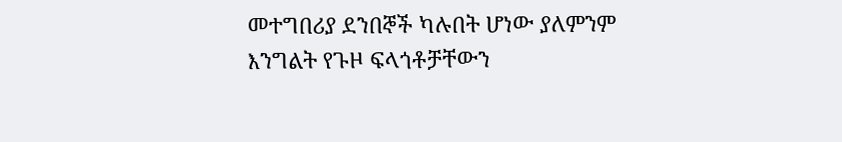መተግበሪያ ደንበኞች ካሉበት ሆነው ያለምንም እንግልት የጉዞ ፍላጎቶቻቸውን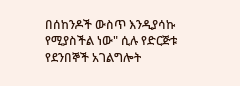በሰከንዶች ውስጥ እንዲያሳኩ የሚያስችል ነው" ሲሉ የድርጅቱ የደንበኞች አገልግሎት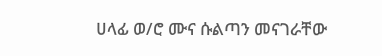ሀላፊ ወ/ሮ ሙና ሱልጣን መናገራቸው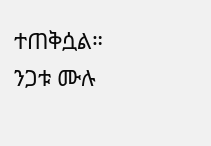ተጠቅሷል።
ንጋቱ ሙሉ